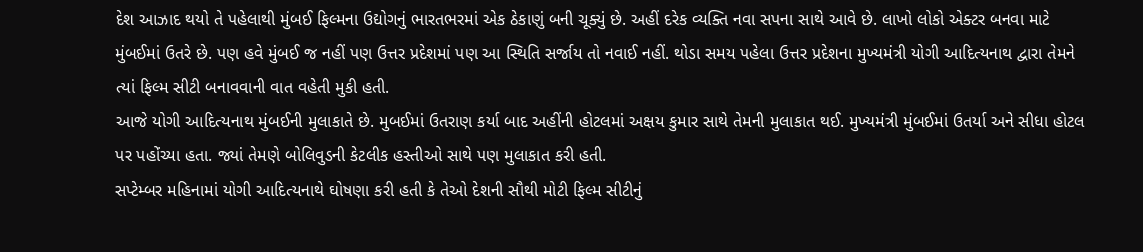દેશ આઝાદ થયો તે પહેલાથી મુંબઈ ફિલ્મના ઉદ્યોગનું ભારતભરમાં એક ઠેકાણું બની ચૂક્યું છે. અહીં દરેક વ્યક્તિ નવા સપના સાથે આવે છે. લાખો લોકો એક્ટર બનવા માટે મુંબઈમાં ઉતરે છે. પણ હવે મુંબઈ જ નહીં પણ ઉત્તર પ્રદેશમાં પણ આ સ્થિતિ સર્જાય તો નવાઈ નહીં. થોડા સમય પહેલા ઉત્તર પ્રદેશના મુખ્યમંત્રી યોગી આદિત્યનાથ દ્વારા તેમને ત્યાં ફિલ્મ સીટી બનાવવાની વાત વહેતી મુકી હતી.
આજે યોગી આદિત્યનાથ મુંબઈની મુલાકાતે છે. મુબઈમાં ઉતરાણ કર્યા બાદ અહીંની હોટલમાં અક્ષય કુમાર સાથે તેમની મુલાકાત થઈ. મુખ્યમંત્રી મુંબઈમાં ઉતર્યા અને સીધા હોટલ પર પહોંચ્યા હતા. જ્યાં તેમણે બોલિવુડની કેટલીક હસ્તીઓ સાથે પણ મુલાકાત કરી હતી.
સપ્ટેમ્બર મહિનામાં યોગી આદિત્યનાથે ઘોષણા કરી હતી કે તેઓ દેશની સૌથી મોટી ફિલ્મ સીટીનું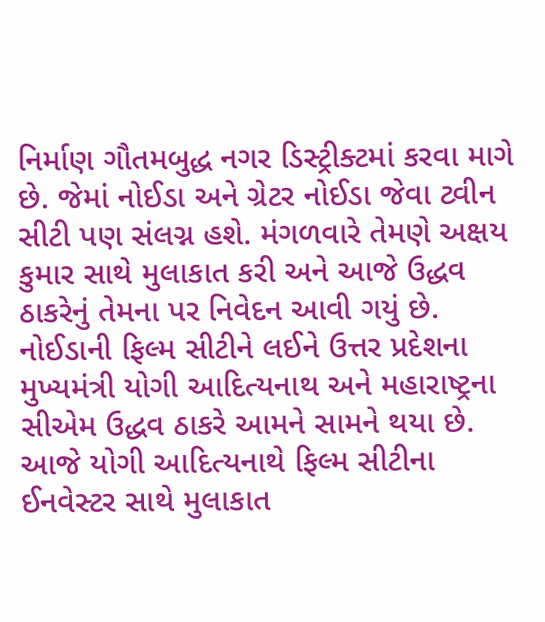નિર્માણ ગૌતમબુદ્ધ નગર ડિસ્ટ્રીક્ટમાં કરવા માગે છે. જેમાં નોઈડા અને ગ્રેટર નોઈડા જેવા ટ્વીન સીટી પણ સંલગ્ન હશે. મંગળવારે તેમણે અક્ષય કુમાર સાથે મુલાકાત કરી અને આજે ઉદ્ધવ ઠાકરેનું તેમના પર નિવેદન આવી ગયું છે.
નોઈડાની ફિલ્મ સીટીને લઈને ઉત્તર પ્રદેશના મુખ્યમંત્રી યોગી આદિત્યનાથ અને મહારાષ્ટ્રના સીએમ ઉદ્ધવ ઠાકરે આમને સામને થયા છે. આજે યોગી આદિત્યનાથે ફિલ્મ સીટીના ઈનવેસ્ટર સાથે મુલાકાત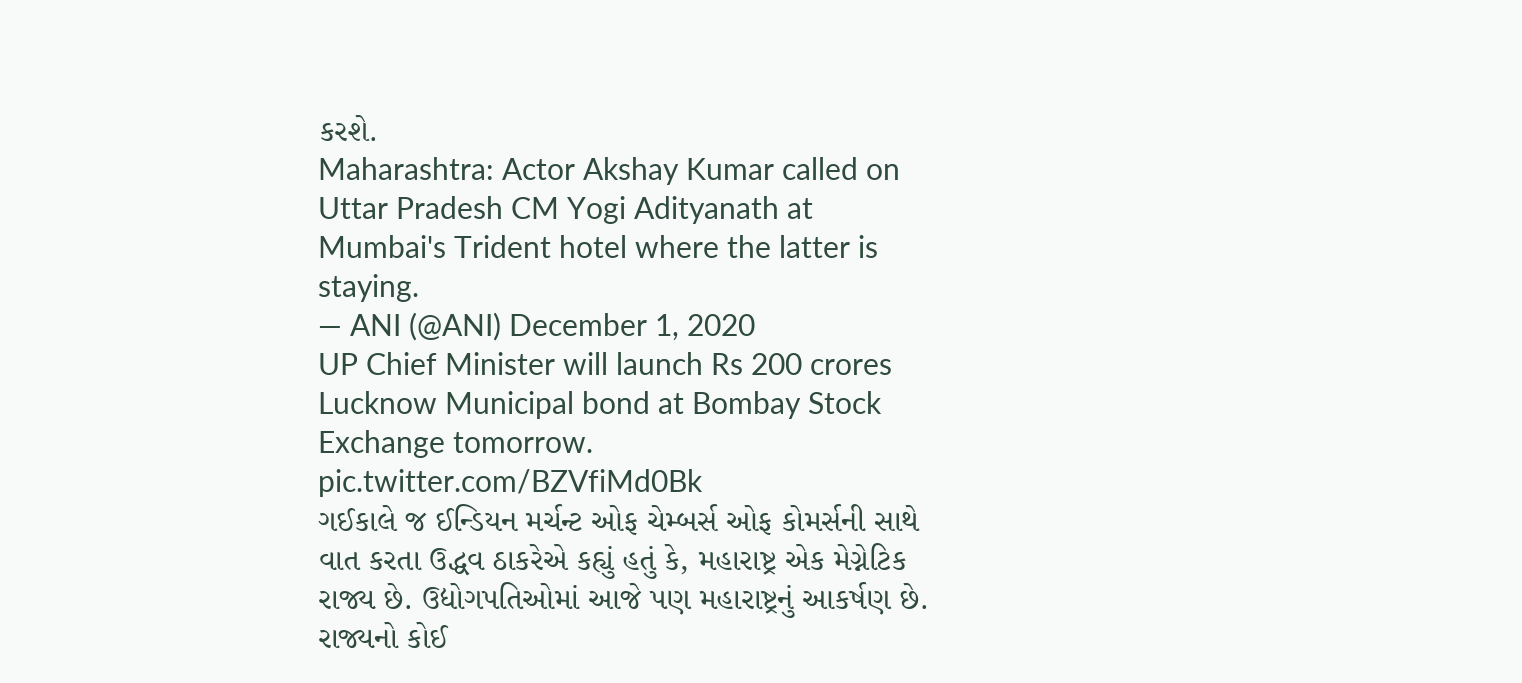કરશે.
Maharashtra: Actor Akshay Kumar called on Uttar Pradesh CM Yogi Adityanath at Mumbai's Trident hotel where the latter is staying.
— ANI (@ANI) December 1, 2020
UP Chief Minister will launch Rs 200 crores Lucknow Municipal bond at Bombay Stock Exchange tomorrow. pic.twitter.com/BZVfiMd0Bk
ગઈકાલે જ ઈન્ડિયન મર્ચન્ટ ઓફ ચેમ્બર્સ ઓફ કોમર્સની સાથે વાત કરતા ઉદ્ધવ ઠાકરેએ કહ્યું હતું કે, મહારાષ્ટ્ર એક મેગ્નેટિક રાજ્ય છે. ઉદ્યોગપતિઓમાં આજે પણ મહારાષ્ટ્રનું આકર્ષણ છે. રાજ્યનો કોઈ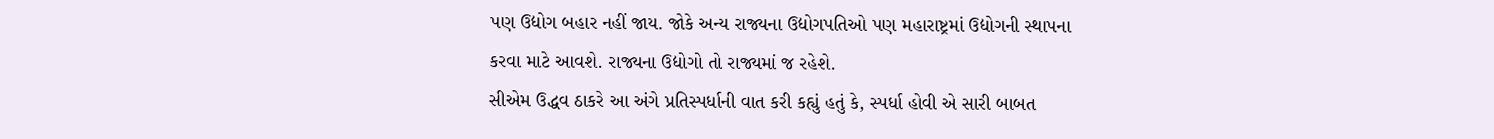પણ ઉદ્યોગ બહાર નહીં જાય. જોકે અન્ય રાજ્યના ઉદ્યોગપતિઓ પણ મહારાષ્ટ્રમાં ઉદ્યોગની સ્થાપના કરવા માટે આવશે. રાજ્યના ઉદ્યોગો તો રાજ્યમાં જ રહેશે.
સીએમ ઉદ્ધવ ઠાકરે આ અંગે પ્રતિસ્પર્ધાની વાત કરી કહ્યું હતું કે, સ્પર્ધા હોવી એ સારી બાબત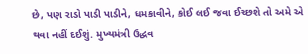છે, પણ રાડો પાડી પાડીને, ધમકાવીને, કોઈ લઈ જવા ઈચ્છશે તો અમે એ થવા નહીં દઈશું. મુખ્યમંત્રી ઉદ્ધવ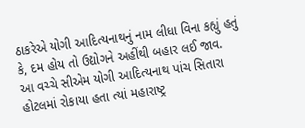ઠાકરેએ યોગી આદિત્યનાથનું નામ લીધા વિના કહ્યું હતું કે, દમ હોય તો ઉદ્યોગને અહીંથી બહાર લઈ જાવ.
આ વચ્ચે સીએમ યોગી આદિત્યનાથ પાંચ સિતારા હોટલમાં રોકાયા હતા ત્યાં મહારાષ્ટ્ર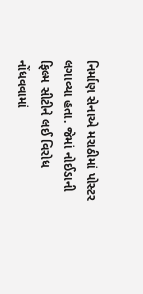નિર્માણ સેનાએ મરાઠીમાં પોસ્ટર લગાવ્યા હતા. જેમાં નોઈડાની ફિલ્મ સીટીને લઈ વિરોધ નોંધવવામાં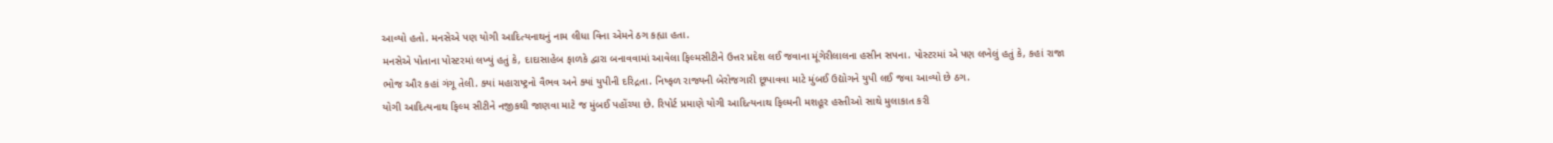આવ્યો હતો. મનસેએ પણ યોગી આદિત્યનાથનું નામ લીધા વિના એમને ઠગ કહ્યા હતા.
મનસેએ પોતાના પોસ્ટરમાં લખ્યું હતું કે, દાદાસાહેબ ફાળકે દ્વારા બનાવવામાં આવેલા ફિલ્મસીટીને ઉત્તર પ્રદેશ લઈ જવાના મૂંગેરીલાલના હસીન સપના. પોસ્ટરમાં એ પણ લખેલું હતું કે, કહાં રાજા ભોજ ઔર કહાં ગંગૂ તેલી. ક્યાં મહારાષ્ટ્રનો વૈભવ અને ક્યાં યુપીની દરિદ્રતા. નિષ્ફળ રાજ્યની બેરોજગારી છૂપાવવા માટે મુંબઈ ઉદ્યોગને યુપી લઈ જવા આવ્યો છે ઠગ.
યોગી આદિત્યનાથ ફિલ્મ સીટીને નજીકથી જાણવા માટે જ મુંબઈ પહોંચ્યા છે. રિપોર્ટ પ્રમાણે યોગી આદિત્યનાથ ફિલ્મની મશહૂર હસ્તીઓ સાથે મુલાકાત કરી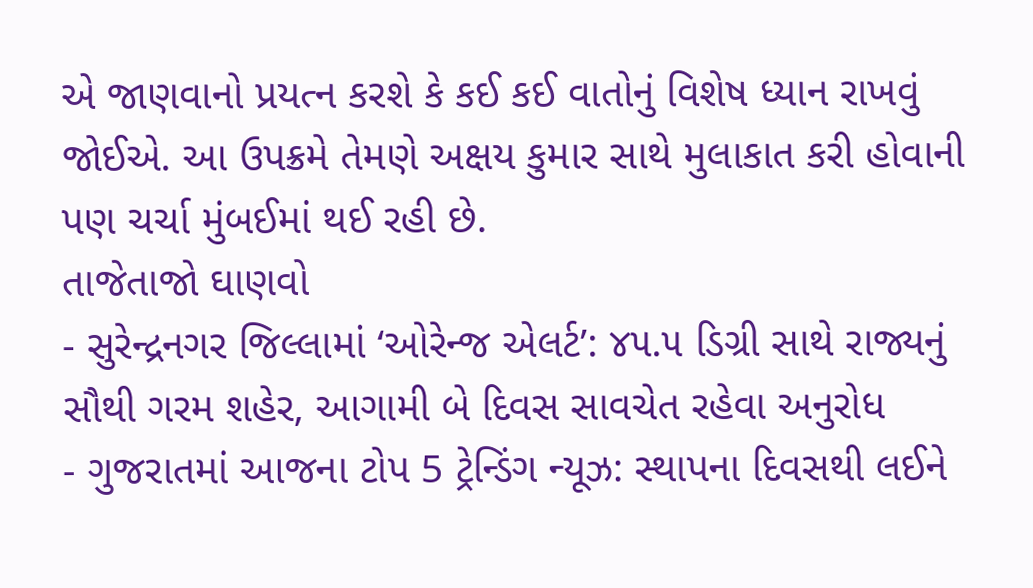એ જાણવાનો પ્રયત્ન કરશે કે કઈ કઈ વાતોનું વિશેષ ધ્યાન રાખવું જોઈએ. આ ઉપક્રમે તેમણે અક્ષય કુમાર સાથે મુલાકાત કરી હોવાની પણ ચર્ચા મુંબઈમાં થઈ રહી છે.
તાજેતાજો ઘાણવો
- સુરેન્દ્રનગર જિલ્લામાં ‘ઓરેન્જ એલર્ટ’: ૪૫.૫ ડિગ્રી સાથે રાજ્યનું સૌથી ગરમ શહેર, આગામી બે દિવસ સાવચેત રહેવા અનુરોધ
- ગુજરાતમાં આજના ટોપ 5 ટ્રેન્ડિંગ ન્યૂઝ: સ્થાપના દિવસથી લઈને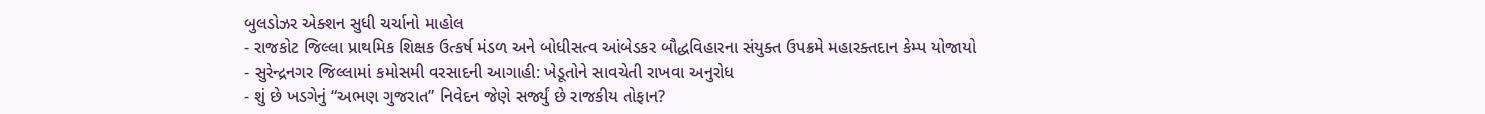બુલડોઝર એક્શન સુધી ચર્ચાનો માહોલ
- રાજકોટ જિલ્લા પ્રાથમિક શિક્ષક ઉત્કર્ષ મંડળ અને બોધીસત્વ આંબેડકર બૌદ્ધવિહારના સંયુક્ત ઉપક્રમે મહારક્તદાન કેમ્પ યોજાયો
- સુરેન્દ્રનગર જિલ્લામાં કમોસમી વરસાદની આગાહી: ખેડૂતોને સાવચેતી રાખવા અનુરોધ
- શું છે ખડગેનું “અભણ ગુજરાત” નિવેદન જેણે સર્જ્યું છે રાજકીય તોફાન?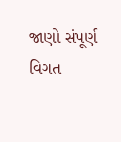જાણો સંપૂર્ણ વિગત